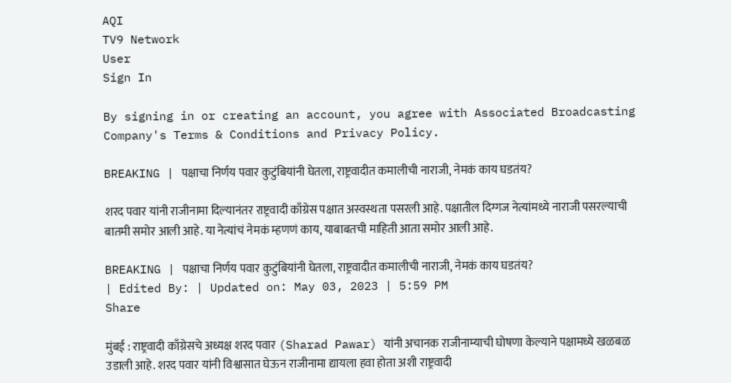AQI
TV9 Network
User
Sign In

By signing in or creating an account, you agree with Associated Broadcasting Company's Terms & Conditions and Privacy Policy.

BREAKING | पक्षाचा निर्णय पवार कुटुंबियांनी घेतला, राष्ट्रवादीत कमालीची नाराजी, नेमकं काय घडतंय?

शरद पवार यांनी राजीनामा दिल्यानंतर राष्ट्रवादी काँग्रेस पक्षात अस्वस्थता पसरली आहे. पक्षातील दिग्गज नेत्यांमध्ये नाराजी पसरल्याची बातमी समोर आली आहे. या नेत्यांचं नेमकं म्हणणं काय, याबाबतची माहिती आता समोर आली आहे.

BREAKING | पक्षाचा निर्णय पवार कुटुंबियांनी घेतला, राष्ट्रवादीत कमालीची नाराजी, नेमकं काय घडतंय?
| Edited By: | Updated on: May 03, 2023 | 5:59 PM
Share

मुंबई : राष्ट्रवादी काँग्रेसचे अध्यक्ष शरद पवार (Sharad Pawar) यांनी अचानक राजीनाम्याची घोषणा केल्याने पक्षामध्ये खळबळ उडाली आहे. शरद पवार यांनी विश्वासात घेऊन राजीनामा द्यायला हवा होता अशी राष्ट्रवादी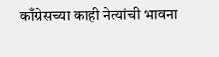काँग्रेसच्या काही नेत्यांची भावना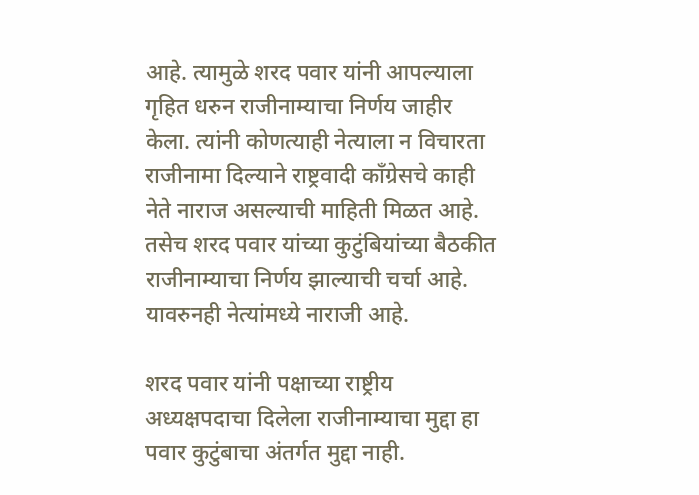आहे. त्यामुळे शरद पवार यांनी आपल्याला गृहित धरुन राजीनाम्याचा निर्णय जाहीर केला. त्यांनी कोणत्याही नेत्याला न विचारता राजीनामा दिल्याने राष्ट्रवादी काँग्रेसचे काही नेते नाराज असल्याची माहिती मिळत आहे. तसेच शरद पवार यांच्या कुटुंबियांच्या बैठकीत राजीनाम्याचा निर्णय झाल्याची चर्चा आहे. यावरुनही नेत्यांमध्ये नाराजी आहे.

शरद पवार यांनी पक्षाच्या राष्ट्रीय अध्यक्षपदाचा दिलेला राजीनाम्याचा मुद्दा हा पवार कुटुंबाचा अंतर्गत मुद्दा नाही.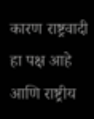कारण राष्ट्रवादी हा पक्ष आहे आणि राष्ट्रीय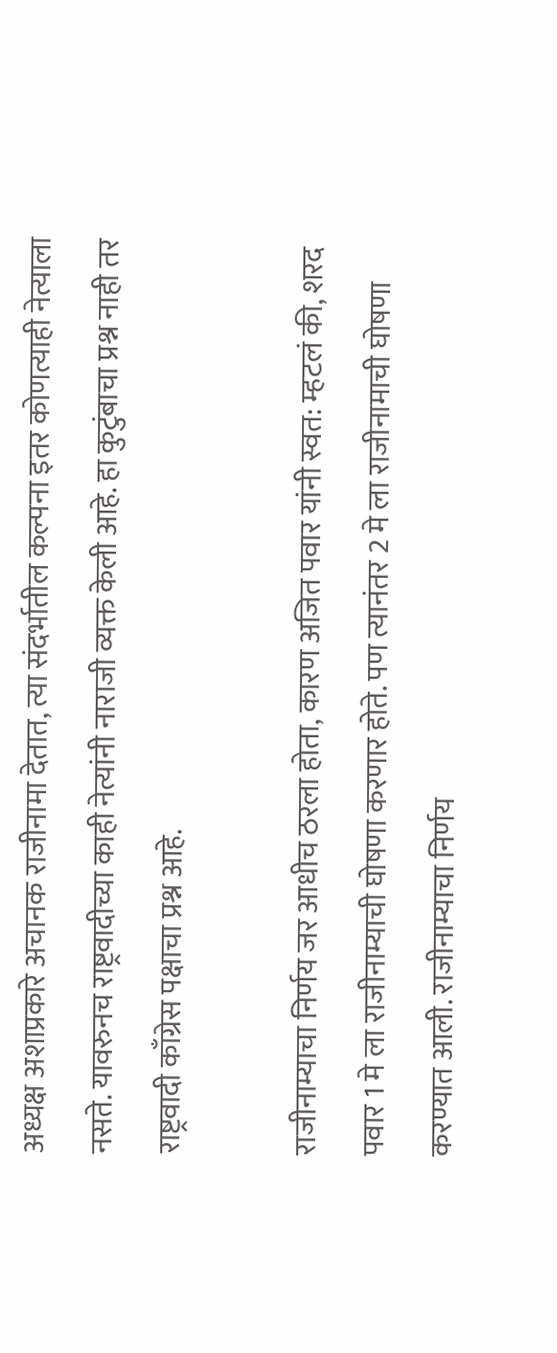अध्यक्ष अशाप्रकारे अचानक राजीनामा देतात, त्या संदर्भातील कल्पना इतर कोणत्याही नेत्याला नसते. यावरुनच राष्ट्रवादीच्या काही नेत्यांनी नाराजी व्यक्त केली आहे. हा कुटुंबाचा प्रश्न नाही तर राष्ट्रवादी काँग्रेस पक्षाचा प्रश्न आहे.

राजीनाम्याचा निर्णय जर आधीच ठरला होता, कारण अजित पवार यांनी स्वत: म्हटलं की, शरद पवार 1 मे ला राजीनाम्याची घोषणा करणार होते. पण त्यानंतर 2 मे ला राजीनामाची घोषणा करण्यात आली. राजीनाम्याचा निर्णय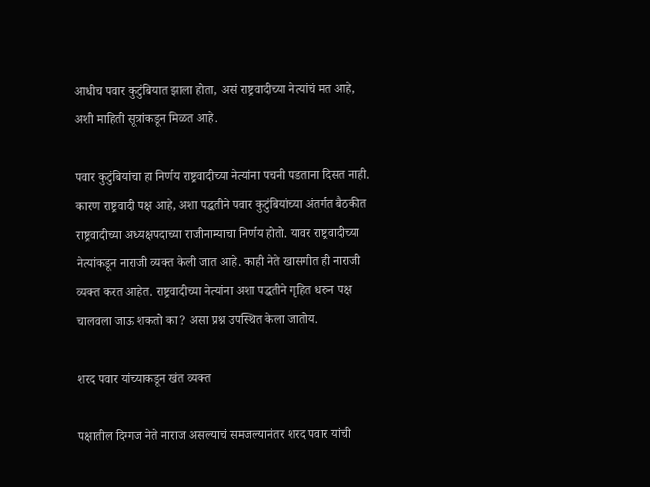आधीच पवार कुटुंबियात झाला होता, असं राष्ट्रवादीच्या नेत्यांचं मत आहे, अशी माहिती सूत्रांकडून मिळत आहे.

पवार कुटुंबियांचा हा निर्णय राष्ट्रवादीच्या नेत्यांना पचनी पडताना दिसत नाही. कारण राष्ट्रवादी पक्ष आहे, अशा पद्धतीने पवार कुटुंबियांच्या अंतर्गत बैठकीत राष्ट्रवादीच्या अध्यक्षपदाच्या राजीनाम्याचा निर्णय होतो. यावर राष्ट्रवादीच्या नेत्यांकडून नाराजी व्यक्त केली जात आहे. काही नेते खासगीत ही नाराजी व्यक्त करत आहेत. राष्ट्रवादीच्या नेत्यांना अशा पद्धतीने गृहित धरुन पक्ष चालवला जाऊ शकतो का? असा प्रश्न उपस्थित केला जातोय.

शरद पवार यांच्याकडून खंत व्यक्त

पक्षातील दिग्गज नेते नाराज असल्याचं समजल्यानंतर शरद पवार यांची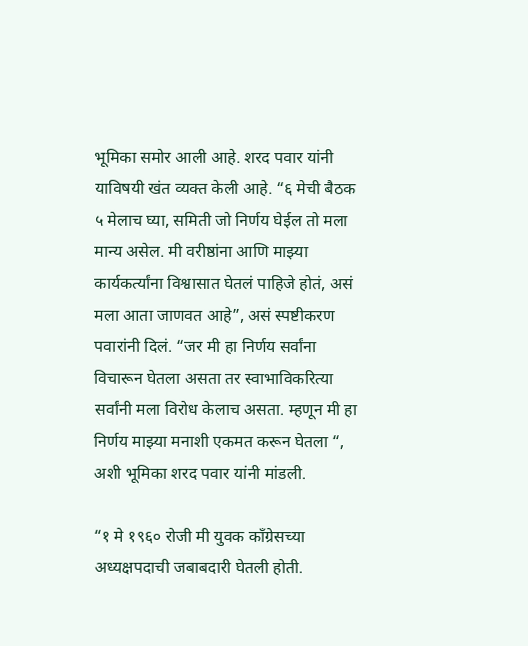भूमिका समोर आली आहे. शरद पवार यांनी याविषयी खंत व्यक्त केली आहे. “६ मेची बैठक ५ मेलाच घ्या, समिती जो निर्णय घेईल तो मला मान्य असेल. मी वरीष्ठांना आणि माझ्या कार्यकर्त्यांना विश्वासात घेतलं पाहिजे होतं, असं मला आता जाणवत आहे”, असं स्पष्टीकरण पवारांनी दिलं. “जर मी हा निर्णय सर्वांना विचारून घेतला असता तर स्वाभाविकरित्या सर्वांनी मला विरोध केलाच असता. म्हणून मी हा निर्णय माझ्या मनाशी एकमत करून घेतला “, अशी भूमिका शरद पवार यांनी मांडली.

“१ मे १९६० रोजी मी युवक काँग्रेसच्या अध्यक्षपदाची जबाबदारी घेतली होती.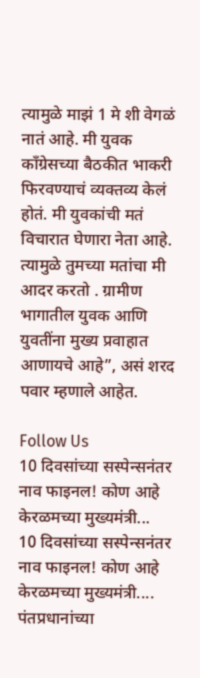त्यामुळे माझं 1 मे शी वेगळं नातं आहे. मी युवक काँग्रेसच्या बैठकीत भाकरी फिरवण्याचं व्यक्तव्य केलं होतं. मी युवकांची मतं विचारात घेणारा नेता आहे. त्यामुळे तुमच्या मतांचा मी आदर करतो . ग्रामीण भागातील युवक आणि युवतींना मुख्य प्रवाहात आणायचे आहे”, असं शरद पवार म्हणाले आहेत.

Follow Us
10 दिवसांच्या सस्पेन्सनंतर नाव फाइनल! कोण आहे केरळमच्या मुख्यमंत्री...
10 दिवसांच्या सस्पेन्सनंतर नाव फाइनल! कोण आहे केरळमच्या मुख्यमंत्री....
पंतप्रधानांच्या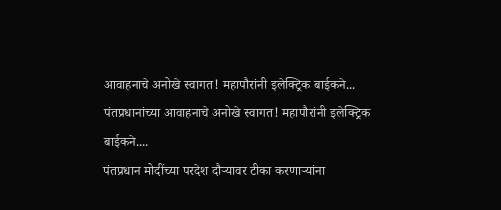आवाहनाचे अनोखे स्वागत! महापौरांनी इलेक्ट्रिक बाईकने...
पंतप्रधानांच्या आवाहनाचे अनोखे स्वागत! महापौरांनी इलेक्ट्रिक बाईकने....
पंतप्रधान मोदींच्या परदेश दौऱ्यावर टीका करणाऱ्यांना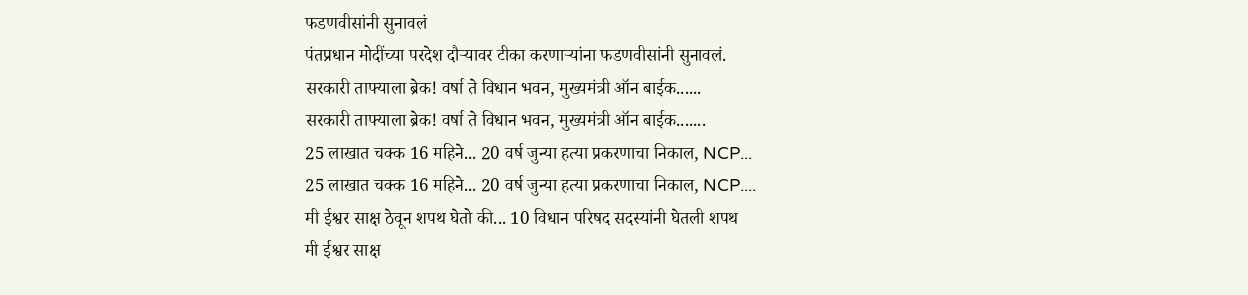फडणवीसांनी सुनावलं
पंतप्रधान मोदींच्या परदेश दौऱ्यावर टीका करणाऱ्यांना फडणवीसांनी सुनावलं.
सरकारी ताफ्याला ब्रेक! वर्षा ते विधान भवन, मुख्यमंत्री ऑन बाईक......
सरकारी ताफ्याला ब्रेक! वर्षा ते विधान भवन, मुख्यमंत्री ऑन बाईक.......
25 लाखात चक्क 16 महिने... 20 वर्ष जुन्या हत्या प्रकरणाचा निकाल, NCP...
25 लाखात चक्क 16 महिने... 20 वर्ष जुन्या हत्या प्रकरणाचा निकाल, NCP....
मी ईश्वर साक्ष ठेवून शपथ घेतो की... 10 विधान परिषद सदस्यांनी घेतली शपथ
मी ईश्वर साक्ष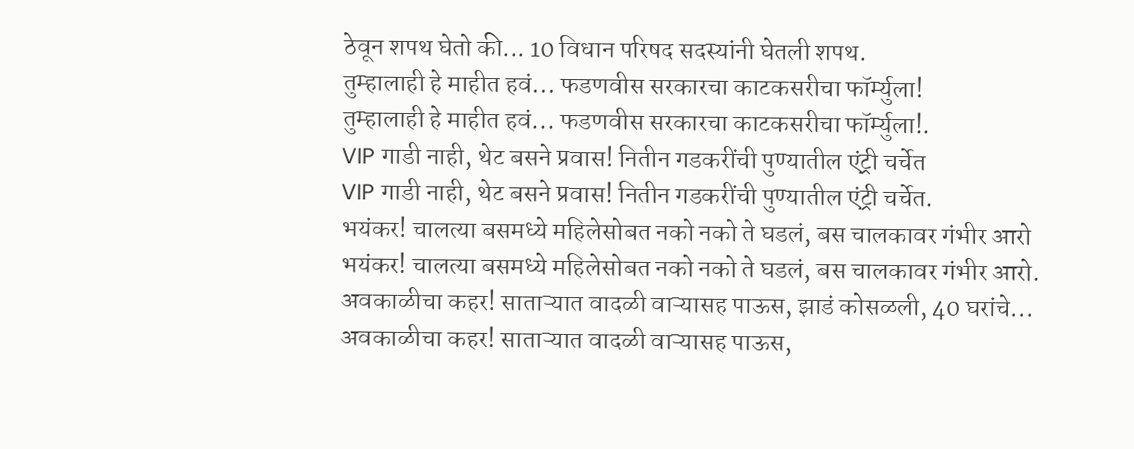ठेवून शपथ घेतो की... 10 विधान परिषद सदस्यांनी घेतली शपथ.
तुम्हालाही हे माहीत हवं... फडणवीस सरकारचा काटकसरीचा फॉर्म्युला!
तुम्हालाही हे माहीत हवं... फडणवीस सरकारचा काटकसरीचा फॉर्म्युला!.
VIP गाडी नाही, थेट बसने प्रवास! नितीन गडकरींची पुण्यातील एंट्री चर्चेत
VIP गाडी नाही, थेट बसने प्रवास! नितीन गडकरींची पुण्यातील एंट्री चर्चेत.
भयंकर! चालत्या बसमध्ये महिलेसोबत नको नको ते घडलं, बस चालकावर गंभीर आरो
भयंकर! चालत्या बसमध्ये महिलेसोबत नको नको ते घडलं, बस चालकावर गंभीर आरो.
अवकाळीचा कहर! साताऱ्यात वादळी वाऱ्यासह पाऊस, झाडं कोसळली, 40 घरांचे...
अवकाळीचा कहर! साताऱ्यात वादळी वाऱ्यासह पाऊस,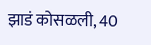झाडं कोसळली, 40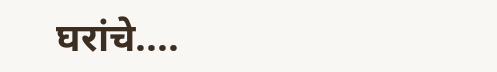घरांचे....